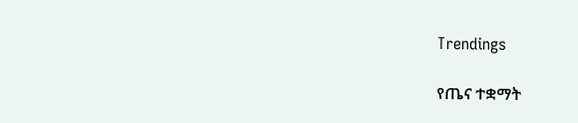Trendings

የጤና ተቋማት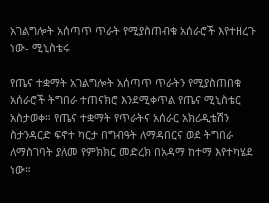አገልግሎት አሰጣጥ ጥራት የሚያስጠብቁ አሰራሮች እየተዘረጉ ነው- ሚኒስቴሩ

የጤና ተቋማት አገልግሎት አሰጣጥ ጥራትን የሚያስጠበቁ አሰራሮች ትግበራ ተጠናክሮ እንደሚቀጥል የጤና ሚኒስቴር አስታወቀ። የጤና ተቋማት የጥራትና አሰራር አክሪዲቴሽን ስታንዳርድ ፍኖተ ካርታ በግብዓት ለማዳበርና ወደ ትግበራ ለማስገባት ያለመ የምክክር መድረክ በአዳማ ከተማ እየተካሄደ ነው።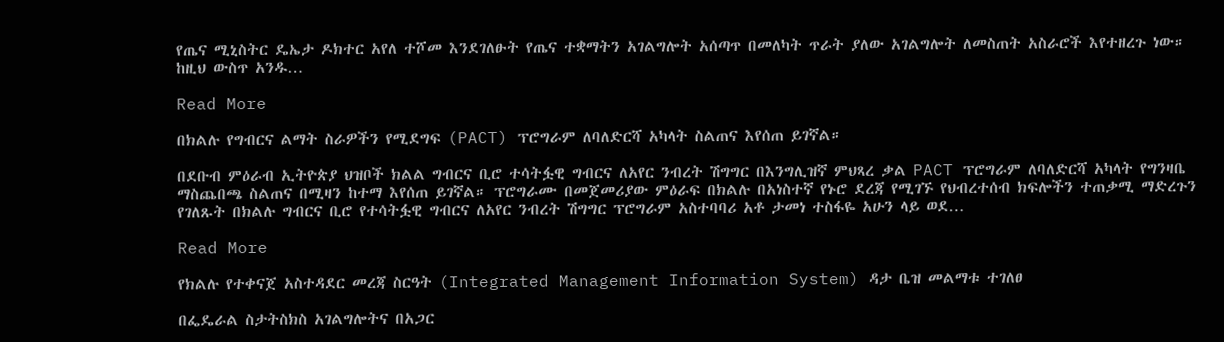የጤና ሚኒስትር ዴኤታ ዶክተር አየለ ተሾመ እንደገለፁት የጤና ተቋማትን አገልግሎት አሰጣጥ በመለካት ጥራት ያለው አገልግሎት ለመስጠት አስራሮች እየተዘረጉ ነው። ከዚህ ውስጥ አንዱ…

Read More

በክልሉ የግብርና ልማት ስራዎችን የሚደግፍ (PACT) ፕሮግራም ለባለድርሻ አካላት ስልጠና እየሰጠ ይገኛል።

በደቡብ ምዕራብ ኢትዮጵያ ህዝቦች ክልል ግብርና ቢሮ ተሳትፏዊ ግብርና ለአየር ንብረት ሽግግር በእንግሊዝኛ ምህጻረ ቃል PACT ፕሮግራም ለባለድርሻ አካላት የግንዛቤ ማስጨበጫ ስልጠና በሚዛን ከተማ እየሰጠ ይገኛል። ፕሮግራሙ በመጀመሪያው ምዕራፍ በክልሉ በአነስተኛ የኑሮ ደረጃ የሚገኙ የህብረተሰብ ክፍሎችን ተጠቃሚ ማድረጉን የገለጹት በክልሉ ግብርና ቢሮ የተሳትፏዊ ግብርና ለአየር ንብረት ሽግግር ፕሮግራም አስተባባሪ አቶ ታመነ ተስፋዬ አሁን ላይ ወደ…

Read More

የክልሉ የተቀናጀ አስተዳደር መረጃ ስርዓት (Integrated Management Information System) ዳታ ቤዝ መልማቱ ተገለፀ

በፌዴራል ስታትስክስ አገልግሎትና በአጋር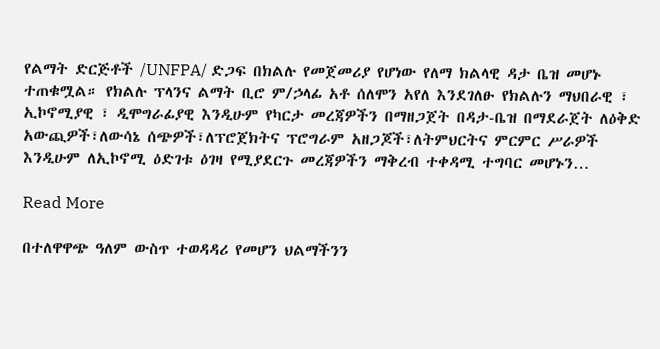የልማት ድርጅቶች /UNFPA/ ድጋፍ በክልሉ የመጀመሪያ የሆነው የለማ ክልላዊ ዳታ ቤዝ መሆኑ ተጠቁሟል። የክልሉ ፕላንና ልማት ቢሮ ም/ኃላፊ አቶ ሰለሞን አየለ እንደገለፁ የክልሉን ማህበራዊ ፣ ኢኮኖሚያዊ ፣ ዲሞግራፊያዊ እንዲሁም የካርታ መረጃዎችን በማዘጋጀት በዳታ-ቤዝ በማደራጀት ለዕቅድ አውጪዎች፣ለውሳኔ ሰጭዎች፣ለፕሮጀክትና ፕሮግራም አዘጋጆች፣ለትምህርትና ምርምር ሥራዎች እንዲሁም ለኢኮኖሚ ዕድገቱ ዕገዛ የሚያደርጉ መረጃዎችን ማቅረብ ተቀዳሚ ተግባር መሆኑን…

Read More

በተለዋዋጭ ዓለም ውስጥ ተወዳዳሪ የመሆን ህልማችንን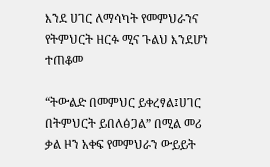እንደ ሀገር ለማሳካት የመምህራንና የትምህርት ዘርፉ ሚና ጉልህ እንደሆነ ተጠቆመ

“ትውልድ በመምህር ይቀረፃል፤ሀገር በትምህርት ይበለፅጋል” በሚል መሪ ቃል ዞን አቀፍ የመምህራን ውይይት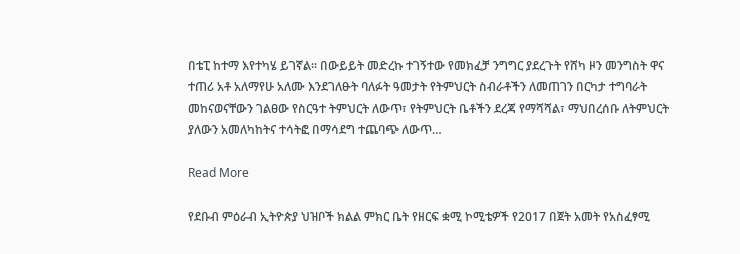በቴፒ ከተማ እየተካሄ ይገኛል። በውይይት መድረኩ ተገኝተው የመክፈቻ ንግግር ያደረጉት የሸካ ዞን መንግስት ዋና ተጠሪ አቶ አለማየሁ አለሙ እንደገለፁት ባለፉት ዓመታት የትምህርት ስብራቶችን ለመጠገን በርካታ ተግባራት መከናወናቸውን ገልፀው የስርዓተ ትምህርት ለውጥ፣ የትምህርት ቤቶችን ደረጃ የማሻሻል፣ ማህበረሰቡ ለትምህርት ያለውን አመለካከትና ተሳትፎ በማሳደግ ተጨባጭ ለውጥ…

Read More

የደቡብ ምዕራብ ኢትዮጵያ ህዝቦች ክልል ምክር ቤት የዘርፍ ቋሚ ኮሚቴዎች የ2017 በጀት አመት የአስፈፃሚ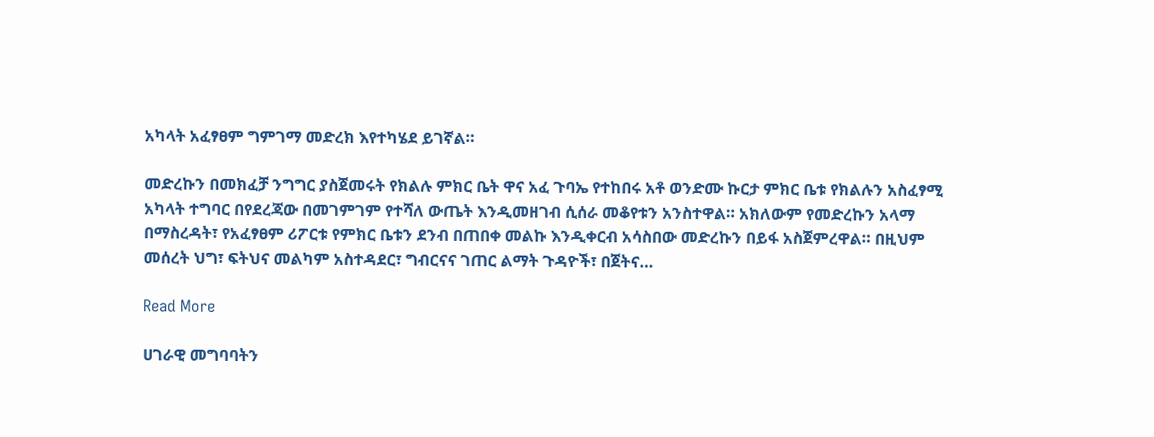አካላት አፈፃፀም ግምገማ መድረክ እየተካሄደ ይገኛል።

መድረኩን በመክፈቻ ንግግር ያስጀመሩት የክልሉ ምክር ቤት ዋና አፈ ጉባኤ የተከበሩ አቶ ወንድሙ ኩርታ ምክር ቤቱ የክልሉን አስፈፃሚ አካላት ተግባር በየደረጃው በመገምገም የተሻለ ውጤት እንዲመዘገብ ሲሰራ መቆየቱን አንስተዋል። አክለውም የመድረኩን አላማ በማስረዳት፣ የአፈፃፀም ሪፖርቱ የምክር ቤቱን ደንብ በጠበቀ መልኩ እንዲቀርብ አሳስበው መድረኩን በይፋ አስጀምረዋል። በዚህም መሰረት ህግ፣ ፍትህና መልካም አስተዳደር፣ ግብርናና ገጠር ልማት ጉዳዮች፣ በጀትና…

Read More

ሀገራዊ መግባባትን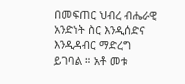በመፍጠር ህብረ ብሔራዊ አንድነት ስር እንዲሰድና እንዲዳብር ማድረግ ይገባል ። አቶ መቱ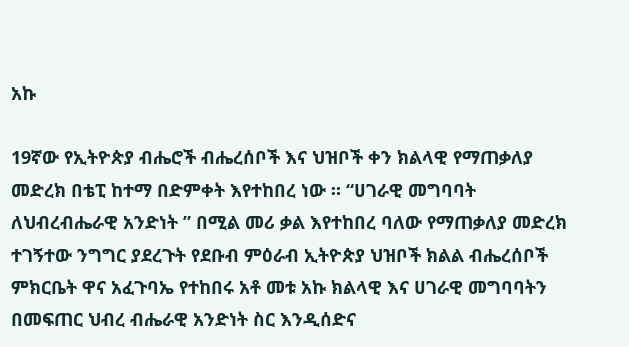አኩ

19ኛው የኢትዮጵያ ብሔሮች ብሔረሰቦች እና ህዝቦች ቀን ክልላዊ የማጠቃለያ መድረክ በቴፒ ከተማ በድምቀት እየተከበረ ነው ። “ሀገራዊ መግባባት ለህብረብሔራዊ አንድነት ” በሚል መሪ ቃል እየተከበረ ባለው የማጠቃለያ መድረክ ተገኝተው ንግግር ያደረጉት የደቡብ ምዕራብ ኢትዮጵያ ህዝቦች ክልል ብሔረሰቦች ምክርቤት ዋና አፈጉባኤ የተከበሩ አቶ መቱ አኩ ክልላዊ እና ሀገራዊ መግባባትን በመፍጠር ህብረ ብሔራዊ አንድነት ስር እንዲሰድና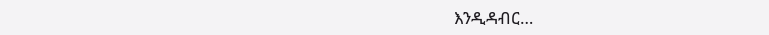እንዲዳብር…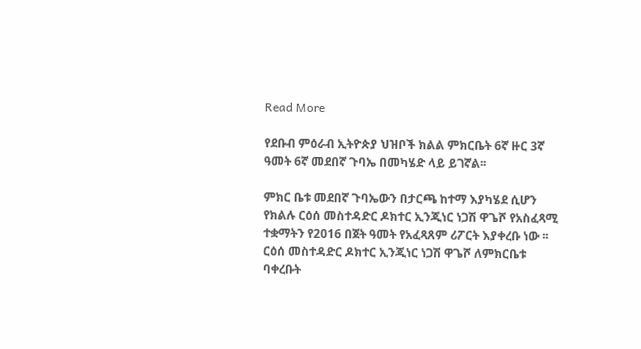Read More

የደቡብ ምዕራብ ኢትዮጵያ ህዝቦች ክልል ምክርቤት 6ኛ ዙር 3ኛ ዓመት 6ኛ መደበኛ ጉባኤ በመካሄድ ላይ ይገኛል፡፡

ምክር ቤቱ መደበኛ ጉባኤውን በታርጫ ከተማ እያካሄደ ሲሆን የክልሉ ርዕሰ መስተዳድር ዶክተር ኢንጂነር ነጋሽ ዋጌሾ የአስፈጻሚ ተቋማትን የ2016 በጀት ዓመት የአፈጻጸም ሪፖርት እያቀረቡ ነው ፡፡ ርዕሰ መስተዳድር ዶክተር ኢንጂነር ነጋሽ ዋጌሾ ለምክርቤቱ ባቀረቡት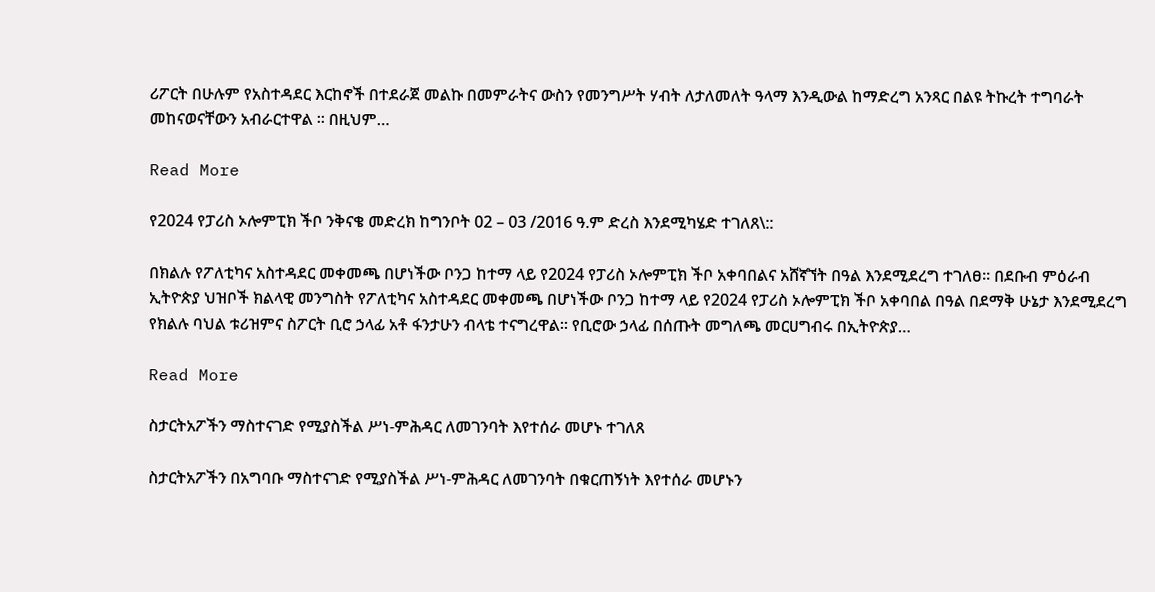ሪፖርት በሁሉም የአስተዳደር እርከኖች በተደራጀ መልኩ በመምራትና ውስን የመንግሥት ሃብት ለታለመለት ዓላማ እንዲውል ከማድረግ አንጻር በልዩ ትኩረት ተግባራት መከናወናቸውን አብራርተዋል ፡፡ በዚህም…

Read More

የ2024 የፓሪስ ኦሎምፒክ ችቦ ንቅናቄ መድረክ ከግንቦት 02 – 03 /2016 ዓ.ም ድረስ እንደሚካሄድ ተገለጸ\::

በክልሉ የፖለቲካና አስተዳደር መቀመጫ በሆነችው ቦንጋ ከተማ ላይ የ2024 የፓሪስ ኦሎምፒክ ችቦ አቀባበልና አሸኛኘት በዓል እንደሚደረግ ተገለፀ። በደቡብ ምዕራብ ኢትዮጵያ ህዝቦች ክልላዊ መንግስት የፖለቲካና አስተዳደር መቀመጫ በሆነችው ቦንጋ ከተማ ላይ የ2024 የፓሪስ ኦሎምፒክ ችቦ አቀባበል በዓል በደማቅ ሁኔታ እንደሚደረግ የክልሉ ባህል ቱሪዝምና ስፖርት ቢሮ ኃላፊ አቶ ፋንታሁን ብላቴ ተናግረዋል። የቢሮው ኃላፊ በሰጡት መግለጫ መርሀግብሩ በኢትዮጵያ…

Read More

ስታርትአፖችን ማስተናገድ የሚያስችል ሥነ-ምሕዳር ለመገንባት እየተሰራ መሆኑ ተገለጸ

ስታርትአፖችን በአግባቡ ማስተናገድ የሚያስችል ሥነ-ምሕዳር ለመገንባት በቁርጠኝነት እየተሰራ መሆኑን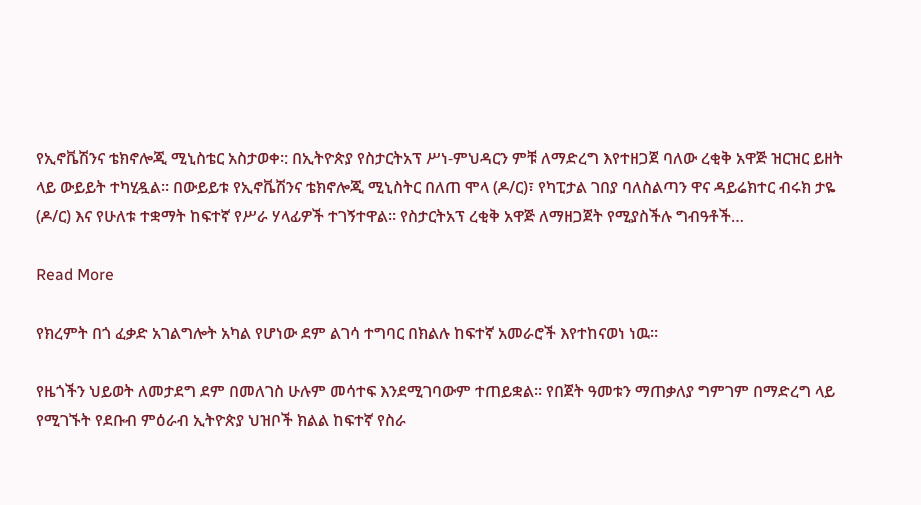የኢኖቬሽንና ቴክኖሎጂ ሚኒስቴር አስታወቀ፡: በኢትዮጵያ የስታርትአፕ ሥነ-ምህዳርን ምቹ ለማድረግ እየተዘጋጀ ባለው ረቂቅ አዋጅ ዝርዝር ይዘት ላይ ውይይት ተካሂዷል፡፡ በውይይቱ የኢኖቬሽንና ቴክኖሎጂ ሚኒስትር በለጠ ሞላ (ዶ/ር)፣ የካፒታል ገበያ ባለስልጣን ዋና ዳይሬክተር ብሩክ ታዬ (ዶ/ር) እና የሁለቱ ተቋማት ከፍተኛ የሥራ ሃላፊዎች ተገኝተዋል፡፡ የስታርትአፕ ረቂቅ አዋጅ ለማዘጋጀት የሚያስችሉ ግብዓቶች…

Read More

የክረምት በጎ ፈቃድ አገልግሎት አካል የሆነው ደም ልገሳ ተግባር በክልሉ ከፍተኛ አመራሮች እየተከናወነ ነዉ።

የዜጎችን ህይወት ለመታደግ ደም በመለገስ ሁሉም መሳተፍ እንደሚገባውም ተጠይቋል። የበጀት ዓመቱን ማጠቃለያ ግምገም በማድረግ ላይ የሚገኙት የደቡብ ምዕራብ ኢትዮጵያ ህዝቦች ክልል ከፍተኛ የስራ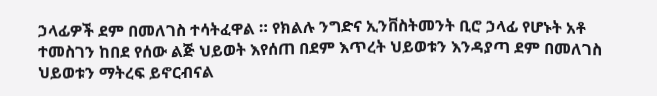ኃላፊዎች ደም በመለገስ ተሳትፈዋል ። የክልሉ ንግድና ኢንቨስትመንት ቢሮ ኃላፊ የሆኑት አቶ ተመስገን ከበደ የሰው ልጅ ህይወት እየሰጠ በደም እጥረት ህይወቱን እንዳያጣ ደም በመለገስ ህይወቱን ማትረፍ ይኖርብናል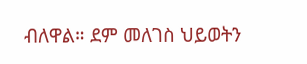ብለዋል። ደም መለገስ ህይወትን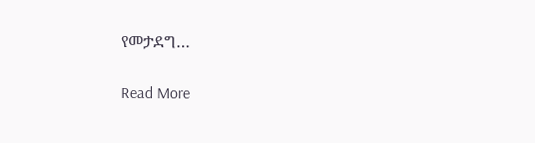የመታደግ…

Read More